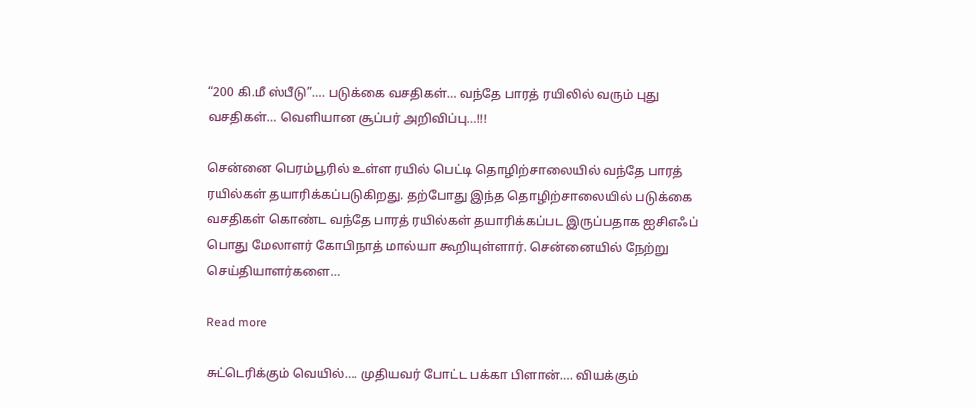“200 கி.மீ ஸ்பீடு”…. படுக்கை வசதிகள்… வந்தே பாரத் ரயிலில் வரும் புது வசதிகள்… வெளியான சூப்பர் அறிவிப்பு…!!!

சென்னை பெரம்பூரில் உள்ள ரயில் பெட்டி தொழிற்சாலையில் வந்தே பாரத் ரயில்கள் தயாரிக்கப்படுகிறது. தற்போது இந்த தொழிற்சாலையில் படுக்கை வசதிகள் கொண்ட வந்தே பாரத் ரயில்கள் தயாரிக்கப்பட இருப்பதாக ஐசிஎஃப் பொது மேலாளர் கோபிநாத் மால்யா கூறியுள்ளார். சென்னையில் நேற்று செய்தியாளர்களை…

Read more

சுட்டெரிக்கும் வெயில்…. முதியவர் போட்ட பக்கா பிளான்…. வியக்கும்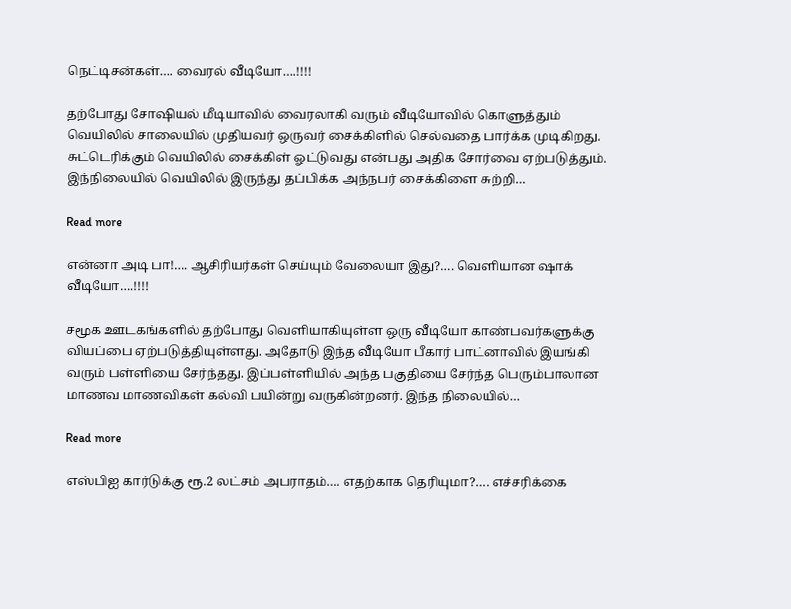நெட்டிசன்கள்…. வைரல் வீடியோ….!!!!

தற்போது சோஷியல் மீடியாவில் வைரலாகி வரும் வீடியோவில் கொளுத்தும் வெயிலில் சாலையில் முதியவர் ஒருவர் சைக்கிளில் செல்வதை பார்க்க முடிகிறது. சுட்டெரிக்கும் வெயிலில் சைக்கிள் ஓட்டுவது என்பது அதிக சோர்வை ஏற்படுத்தும். இந்நிலையில் வெயிலில் இருந்து தப்பிக்க அந்நபர் சைக்கிளை சுற்றி…

Read more

என்னா அடி பா!…. ஆசிரியர்கள் செய்யும் வேலையா இது?…. வெளியான ஷாக் வீடியோ….!!!!

சமூக ஊடகங்களில் தற்போது வெளியாகியுள்ள ஒரு வீடியோ காண்பவர்களுக்கு வியப்பை ஏற்படுத்தியுள்ளது. அதோடு இந்த வீடியோ பீகார் பாட்னாவில் இயங்கி வரும் பள்ளியை சேர்ந்தது. இப்பள்ளியில் அந்த பகுதியை சேர்ந்த பெரும்பாலான மாணவ மாணவிகள் கல்வி பயின்று வருகின்றனர். இந்த நிலையில்…

Read more

எஸ்பிஐ கார்டுக்கு ரூ.2 லட்சம் அபராதம்…. எதற்காக தெரியுமா?…. எச்சரிக்கை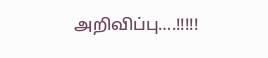அறிவிப்பு….!!!!!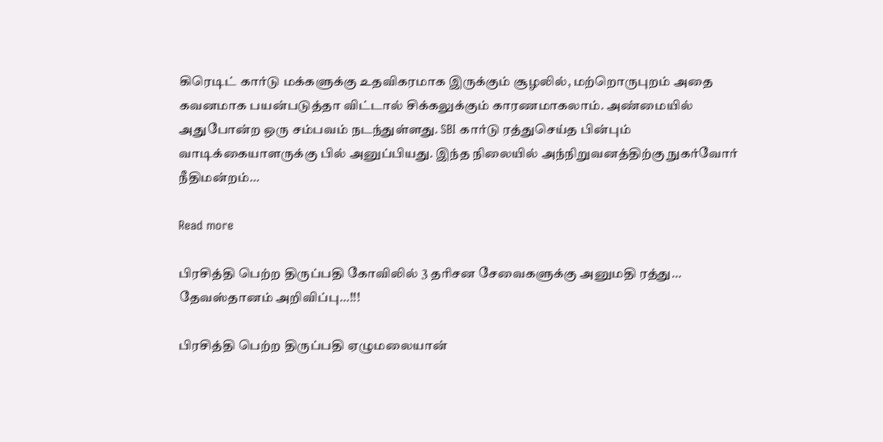கிரெடிட் கார்டு மக்களுக்கு உதவிகரமாக இருக்கும் சூழலில், மற்றொருபுறம் அதை கவனமாக பயன்படுத்தா விட்டால் சிக்கலுக்கும் காரணமாகலாம். அண்மையில் அதுபோன்ற ஒரு சம்பவம் நடந்துள்ளது. SBI கார்டு ரத்துசெய்த பின்பும் வாடிக்கையாளருக்கு பில் அனுப்பியது. இந்த நிலையில் அந்நிறுவனத்திற்கு நுகர்வோர் நீதிமன்றம்…

Read more

பிரசித்தி பெற்ற திருப்பதி கோவிலில் 3 தரிசன சேவைகளுக்கு அனுமதி ரத்து… தேவஸ்தானம் அறிவிப்பு…!!!

பிரசித்தி பெற்ற திருப்பதி ஏழுமலையான்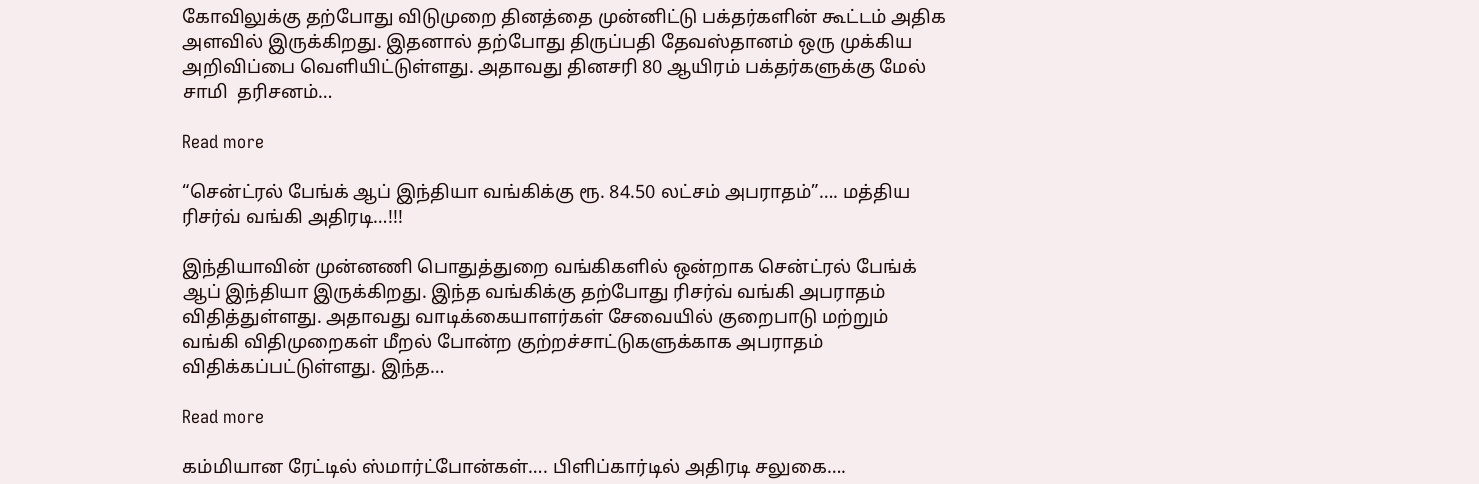கோவிலுக்கு தற்போது விடுமுறை தினத்தை முன்னிட்டு பக்தர்களின் கூட்டம் அதிக அளவில் இருக்கிறது. இதனால் தற்போது திருப்பதி தேவஸ்தானம் ஒரு முக்கிய அறிவிப்பை வெளியிட்டுள்ளது. அதாவது தினசரி 80 ஆயிரம் பக்தர்களுக்கு மேல் சாமி  தரிசனம்…

Read more

“சென்ட்ரல் பேங்க் ஆப் இந்தியா வங்கிக்கு ரூ. 84.50 லட்சம் அபராதம்”…. மத்திய ரிசர்வ் வங்கி அதிரடி…!!!

இந்தியாவின் முன்னணி பொதுத்துறை வங்கிகளில் ஒன்றாக சென்ட்ரல் பேங்க் ஆப் இந்தியா இருக்கிறது. இந்த வங்கிக்கு தற்போது ரிசர்வ் வங்கி அபராதம் விதித்துள்ளது. அதாவது வாடிக்கையாளர்கள் சேவையில் குறைபாடு மற்றும் வங்கி விதிமுறைகள் மீறல் போன்ற குற்றச்சாட்டுகளுக்காக அபராதம் விதிக்கப்பட்டுள்ளது. இந்த…

Read more

கம்மியான ரேட்டில் ஸ்மார்ட்போன்கள்…. பிளிப்கார்டில் அதிரடி சலுகை….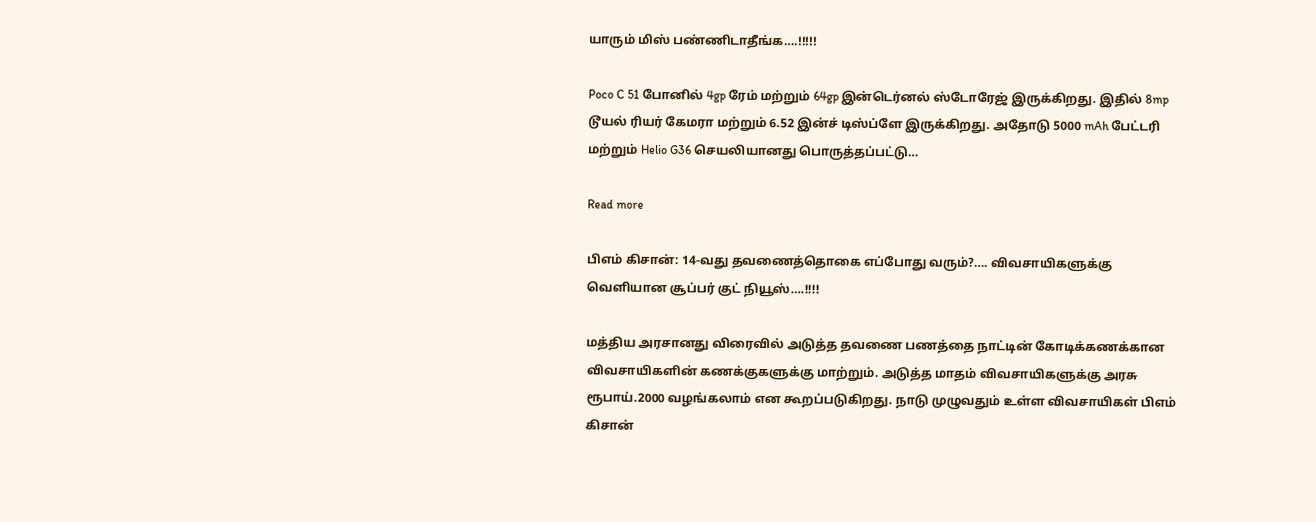யாரும் மிஸ் பண்ணிடாதீங்க….!!!!!

Poco C 51 போனில் 4gp ரேம் மற்றும் 64gp இன்டெர்னல் ஸ்டோரேஜ் இருக்கிறது. இதில் 8mp டூயல் ரியர் கேமரா மற்றும் 6.52 இன்ச் டிஸ்ப்ளே இருக்கிறது. அதோடு 5000 mAh பேட்டரி மற்றும் Helio G36 செயலியானது பொருத்தப்பட்டு…

Read more

பிஎம் கிசான்: 14-வது தவணைத்தொகை எப்போது வரும்?…. விவசாயிகளுக்கு வெளியான சூப்பர் குட் நியூஸ்….!!!!

மத்திய அரசானது விரைவில் அடுத்த தவணை பணத்தை நாட்டின் கோடிக்கணக்கான விவசாயிகளின் கணக்குகளுக்கு மாற்றும். அடுத்த மாதம் விவசாயிகளுக்கு அரசு ரூபாய்.2000 வழங்கலாம் என கூறப்படுகிறது. நாடு முழுவதும் உள்ள விவசாயிகள் பிஎம் கிசான்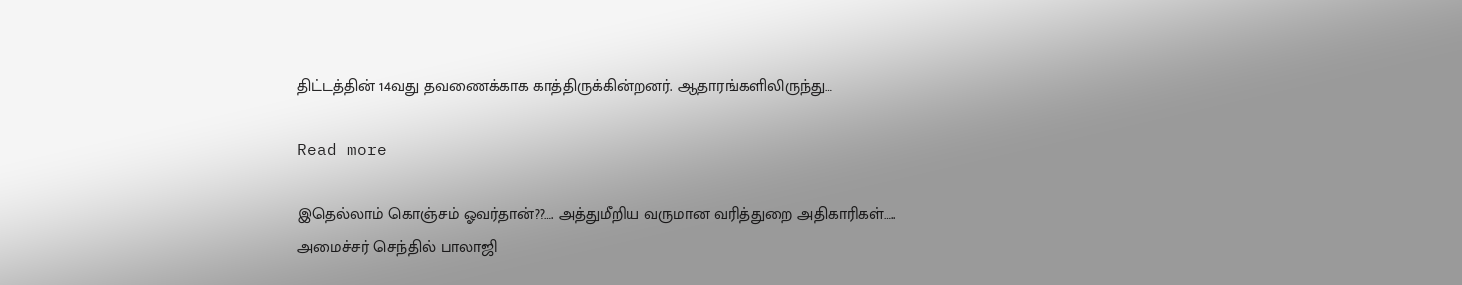திட்டத்தின் 14வது தவணைக்காக காத்திருக்கின்றனர். ஆதாரங்களிலிருந்து…

Read more

இதெல்லாம் கொஞ்சம் ஓவர்தான்??…. அத்துமீறிய வருமான வரித்துறை அதிகாரிகள்….. அமைச்சர் செந்தில் பாலாஜி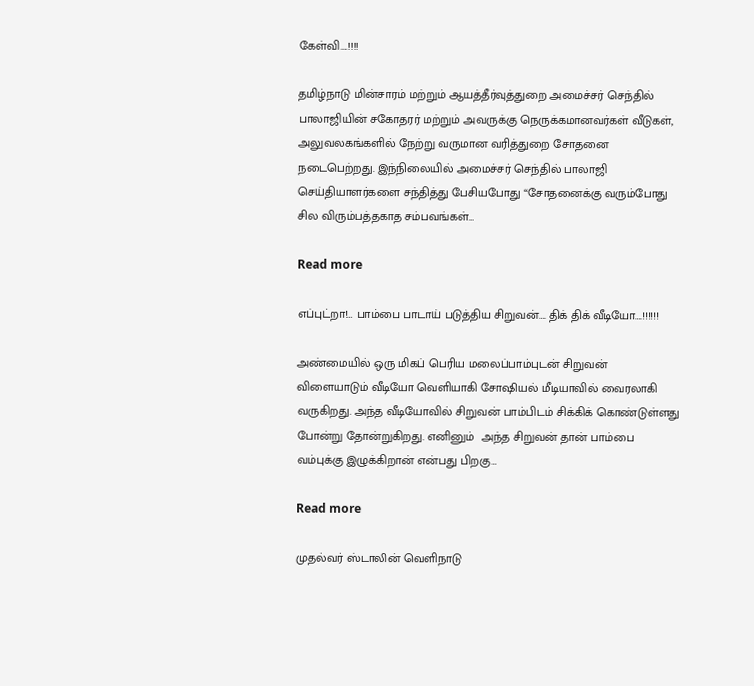கேள்வி….!!!!

தமிழ்நாடு மின்சாரம் மற்றும் ஆயத்தீர்வுத்துறை அமைச்சர் செந்தில் பாலாஜியின் சகோதரர் மற்றும் அவருக்கு நெருக்கமானவர்கள் வீடுகள், அலுவலகங்களில் நேற்று வருமான வரித்துறை சோதனை நடைபெற்றது. இந்நிலையில் அமைச்சர் செந்தில் பாலாஜி செய்தியாளர்களை சந்தித்து பேசியபோது “சோதனைக்கு வரும்போது சில விரும்பத்தகாத சம்பவங்கள்…

Read more

எப்புட்றா!… பாம்பை பாடாய் படுத்திய சிறுவன்…. திக் திக் வீடியோ….!!!!!!

அண்மையில் ஒரு மிகப் பெரிய மலைப்பாம்புடன் சிறுவன் விளையாடும் வீடியோ வெளியாகி சோஷியல் மீடியாவில் வைரலாகி வருகிறது. அந்த வீடியோவில் சிறுவன் பாம்பிடம் சிக்கிக் கொண்டுள்ளது போன்று தோன்றுகிறது. எனினும்  அந்த சிறுவன் தான் பாம்பை வம்புக்கு இழுக்கிறான் என்பது பிறகு…

Read more

முதல்வர் ஸ்டாலின் வெளிநாடு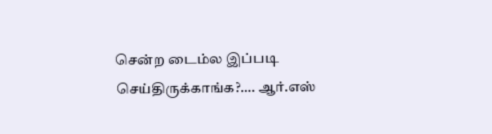சென்ற டைம்ல இப்படி செய்திருக்காங்க?…. ஆர்.எஸ்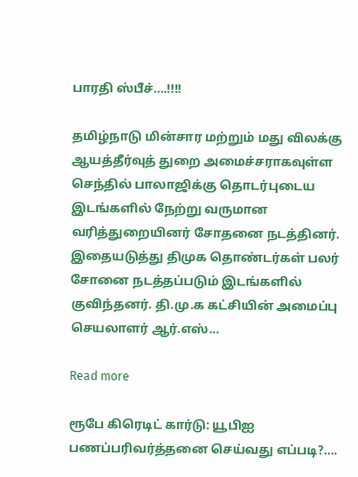பாரதி ஸ்பீச்….!!!!

தமிழ்நாடு மின்சார மற்றும் மது விலக்கு ஆயத்தீர்வுத் துறை அமைச்சராகவுள்ள செந்தில் பாலாஜிக்கு தொடர்புடைய இடங்களில் நேற்று வருமான வரித்துறையினர் சோதனை நடத்தினர். இதையடுத்து திமுக தொண்டர்கள் பலர் சோனை நடத்தப்படும் இடங்களில் குவிந்தனர். தி.மு.க கட்சியின் அமைப்பு செயலாளர் ஆர்.எஸ்…

Read more

ரூபே கிரெடிட் கார்டு: யூபிஐ பணப்பரிவர்த்தனை செய்வது எப்படி?….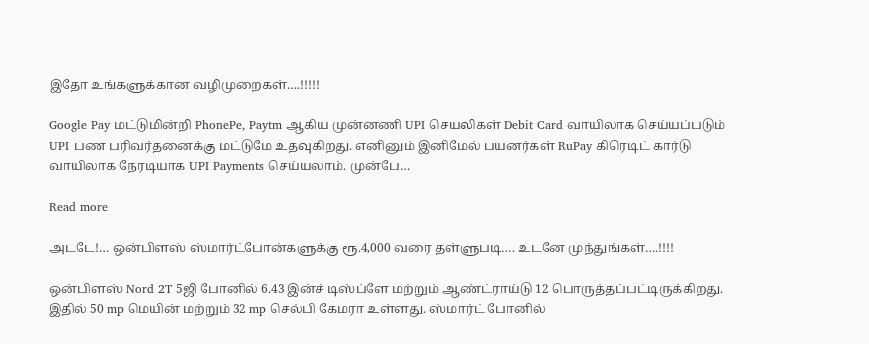இதோ உங்களுக்கான வழிமுறைகள்….!!!!!

Google Pay மட்டுமின்றி PhonePe, Paytm ஆகிய முன்னணி UPI செயலிகள் Debit Card வாயிலாக செய்யப்படும் UPI பண பரிவர்தனைக்கு மட்டுமே உதவுகிறது. எனினும் இனிமேல் பயனர்கள் RuPay கிரெடிட் கார்டு வாயிலாக நேரடியாக UPI Payments செய்யலாம். முன்பே…

Read more

அடடே!… ஒன்பிளஸ் ஸ்மார்ட்போன்களுக்கு ரூ.4,000 வரை தள்ளுபடி…. உடனே முந்துங்கள்….!!!!

ஒன்பிளஸ் Nord 2T 5ஜி போனில் 6.43 இன்ச் டிஸ்ப்ளே மற்றும் ஆண்ட்ராய்டு 12 பொருத்தப்பட்டிருக்கிறது. இதில் 50 mp மெயின் மற்றும் 32 mp செல்பி கேமரா உள்ளது. ஸ்மார்ட் போனில்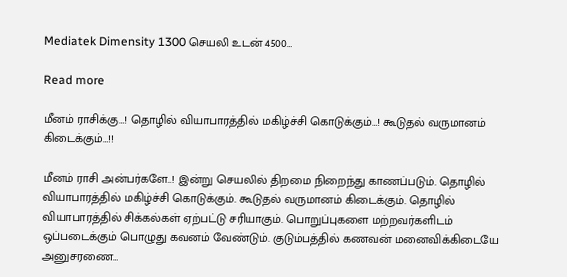Mediatek Dimensity 1300 செயலி உடன் 4500…

Read more

மீனம் ராசிக்கு…! தொழில் வியாபாரத்தில் மகிழ்ச்சி கொடுக்கும்…! கூடுதல் வருமானம் கிடைக்கும்…!!

மீனம் ராசி அன்பர்களே..! இன்று செயலில் திறமை நிறைந்து காணப்படும். தொழில் வியாபாரத்தில் மகிழ்ச்சி கொடுக்கும். கூடுதல் வருமானம் கிடைக்கும். தொழில் வியாபாரத்தில் சிக்கல்கள் ஏற்பட்டு சரியாகும். பொறுப்புகளை மற்றவர்களிடம் ஒப்படைக்கும் பொழுது கவனம் வேண்டும். குடும்பத்தில் கணவன் மனைவிக்கிடையே அனுசரணை…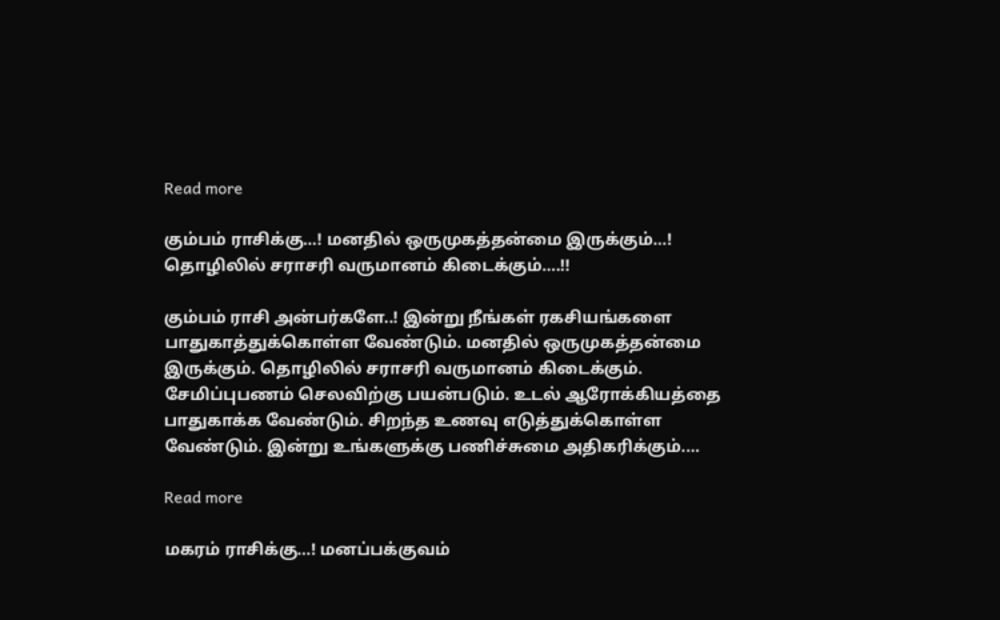Read more

கும்பம் ராசிக்கு…! மனதில் ஒருமுகத்தன்மை இருக்கும்…! தொழிலில் சராசரி வருமானம் கிடைக்கும்….!!

கும்பம் ராசி அன்பர்களே..! இன்று நீங்கள் ரகசியங்களை பாதுகாத்துக்கொள்ள வேண்டும். மனதில் ஒருமுகத்தன்மை இருக்கும். தொழிலில் சராசரி வருமானம் கிடைக்கும். சேமிப்புபணம் செலவிற்கு பயன்படும். உடல் ஆரோக்கியத்தை பாதுகாக்க வேண்டும். சிறந்த உணவு எடுத்துக்கொள்ள வேண்டும். இன்று உங்களுக்கு பணிச்சுமை அதிகரிக்கும்.…

Read more

மகரம் ராசிக்கு…! மனப்பக்குவம்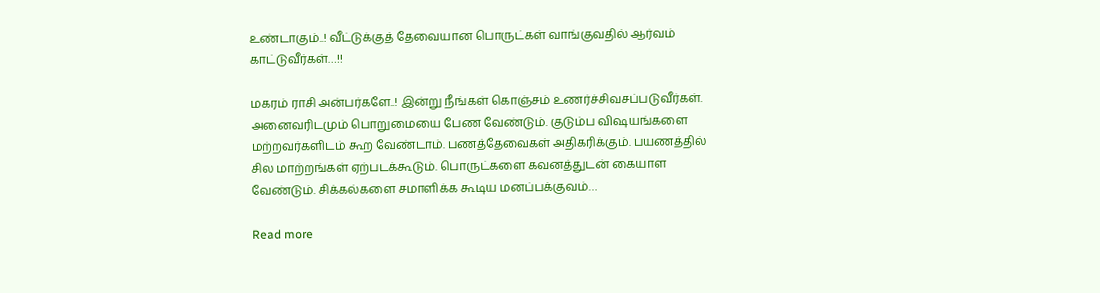உண்டாகும்..! வீட்டுக்குத் தேவையான பொருட்கள் வாங்குவதில் ஆர்வம் காட்டுவீர்கள்…!!

மகரம் ராசி அன்பர்களே..! இன்று நீங்கள் கொஞ்சம் உணர்ச்சிவசப்படுவீர்கள். அனைவரிடமும் பொறுமையை பேண வேண்டும். குடும்ப விஷயங்களை மற்றவர்களிடம் கூற வேண்டாம். பணத்தேவைகள் அதிகரிக்கும். பயணத்தில் சில மாற்றங்கள் ஏற்படக்கூடும். பொருட்களை கவனத்துடன் கையாள வேண்டும். சிக்கல்களை சமாளிக்க கூடிய மனப்பக்குவம்…

Read more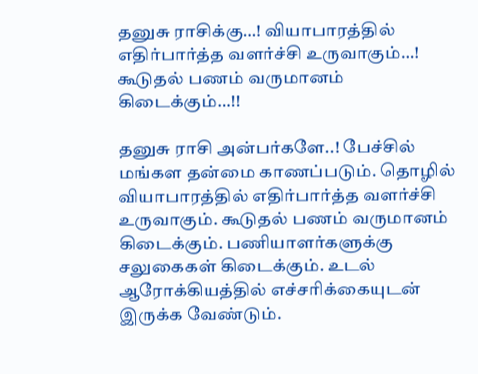தனுசு ராசிக்கு…! வியாபாரத்தில் எதிர்பார்த்த வளர்ச்சி உருவாகும்…! கூடுதல் பணம் வருமானம் கிடைக்கும்…!!

தனுசு ராசி அன்பர்களே..! பேச்சில் மங்கள தன்மை காணப்படும். தொழில் வியாபாரத்தில் எதிர்பார்த்த வளர்ச்சி உருவாகும். கூடுதல் பணம் வருமானம் கிடைக்கும். பணியாளர்களுக்கு சலுகைகள் கிடைக்கும். உடல் ஆரோக்கியத்தில் எச்சரிக்கையுடன் இருக்க வேண்டும்.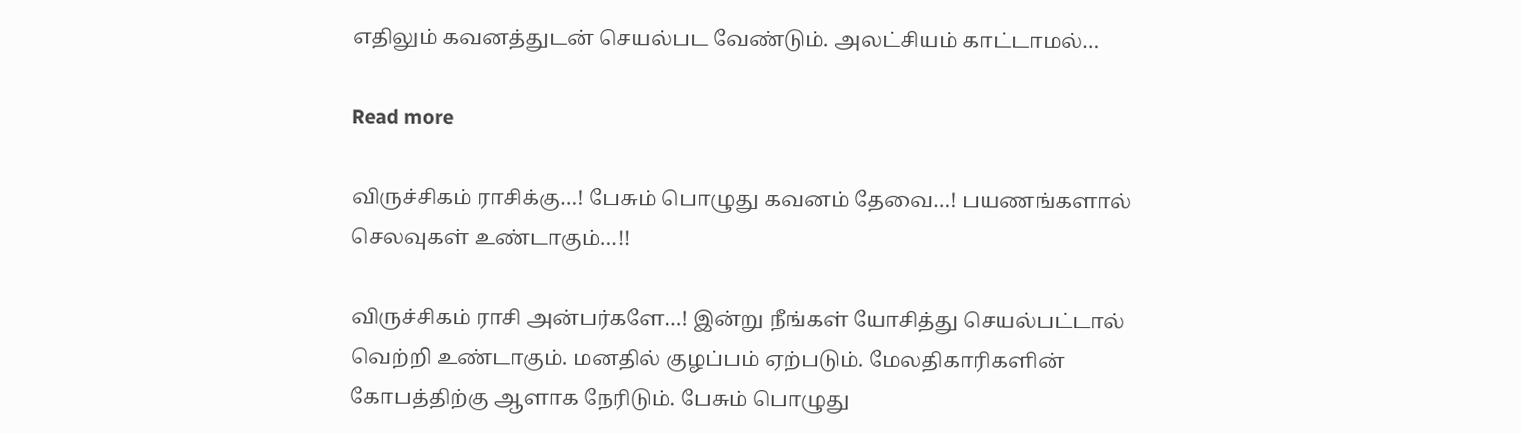எதிலும் கவனத்துடன் செயல்பட வேண்டும். அலட்சியம் காட்டாமல்…

Read more

விருச்சிகம் ராசிக்கு…! பேசும் பொழுது கவனம் தேவை…! பயணங்களால் செலவுகள் உண்டாகும்…!!

விருச்சிகம் ராசி அன்பர்களே…! இன்று நீங்கள் யோசித்து செயல்பட்டால் வெற்றி உண்டாகும். மனதில் குழப்பம் ஏற்படும். மேலதிகாரிகளின் கோபத்திற்கு ஆளாக நேரிடும். பேசும் பொழுது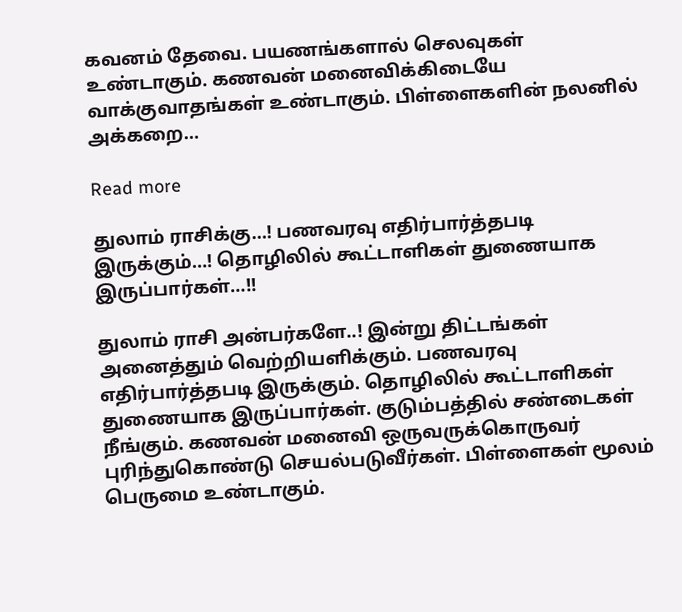கவனம் தேவை. பயணங்களால் செலவுகள் உண்டாகும். கணவன் மனைவிக்கிடையே வாக்குவாதங்கள் உண்டாகும். பிள்ளைகளின் நலனில் அக்கறை…

Read more

துலாம் ராசிக்கு…! பணவரவு எதிர்பார்த்தபடி இருக்கும்…! தொழிலில் கூட்டாளிகள் துணையாக இருப்பார்கள்…!!

துலாம் ராசி அன்பர்களே..! இன்று திட்டங்கள் அனைத்தும் வெற்றியளிக்கும். பணவரவு எதிர்பார்த்தபடி இருக்கும். தொழிலில் கூட்டாளிகள் துணையாக இருப்பார்கள். குடும்பத்தில் சண்டைகள் நீங்கும். கணவன் மனைவி ஒருவருக்கொருவர் புரிந்துகொண்டு செயல்படுவீர்கள். பிள்ளைகள் மூலம் பெருமை உண்டாகும்.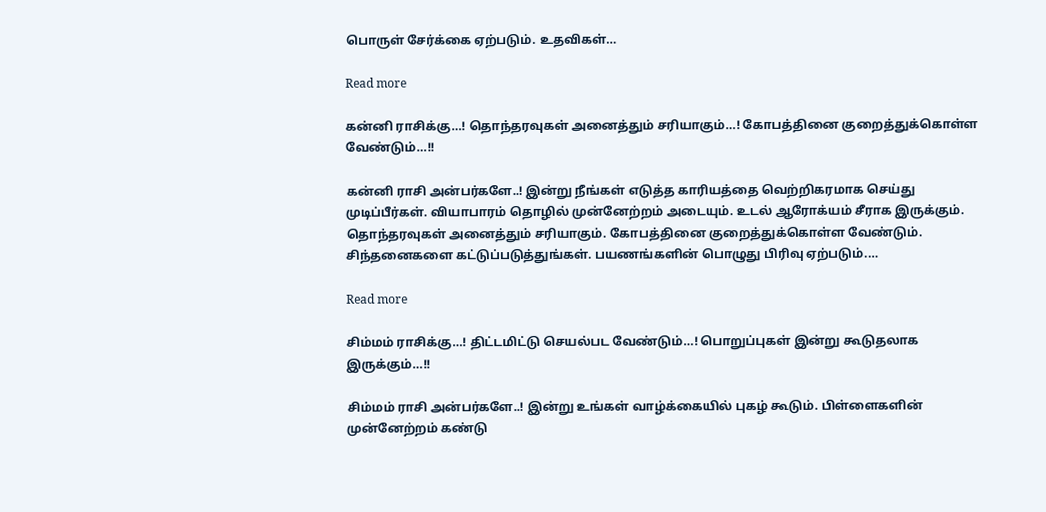பொருள் சேர்க்கை ஏற்படும். உதவிகள்…

Read more

கன்னி ராசிக்கு…! தொந்தரவுகள் அனைத்தும் சரியாகும்…! கோபத்தினை குறைத்துக்கொள்ள வேண்டும்…!!

கன்னி ராசி அன்பர்களே..! இன்று நீங்கள் எடுத்த காரியத்தை வெற்றிகரமாக செய்து முடிப்பீர்கள். வியாபாரம் தொழில் முன்னேற்றம் அடையும். உடல் ஆரோக்யம் சீராக இருக்கும். தொந்தரவுகள் அனைத்தும் சரியாகும். கோபத்தினை குறைத்துக்கொள்ள வேண்டும். சிந்தனைகளை கட்டுப்படுத்துங்கள். பயணங்களின் பொழுது பிரிவு ஏற்படும்.…

Read more

சிம்மம் ராசிக்கு…! திட்டமிட்டு செயல்பட வேண்டும்…! பொறுப்புகள் இன்று கூடுதலாக இருக்கும்…!!

சிம்மம் ராசி அன்பர்களே..! இன்று உங்கள் வாழ்க்கையில் புகழ் கூடும். பிள்ளைகளின் முன்னேற்றம் கண்டு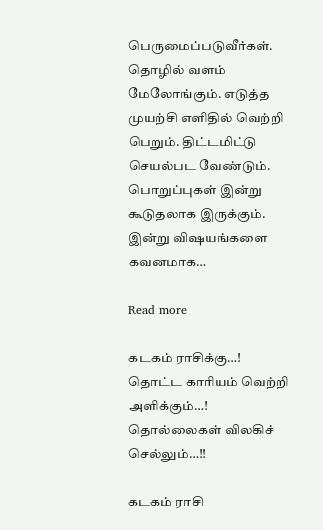பெருமைப்படுவீர்கள். தொழில் வளம் மேலோங்கும். எடுத்த முயற்சி எளிதில் வெற்றி பெறும். திட்டமிட்டு செயல்பட வேண்டும். பொறுப்புகள் இன்று கூடுதலாக இருக்கும். இன்று விஷயங்களை கவனமாக…

Read more

கடகம் ராசிக்கு…! தொட்ட காரியம் வெற்றி அளிக்கும்…! தொல்லைகள் விலகிச் செல்லும்…!!

கடகம் ராசி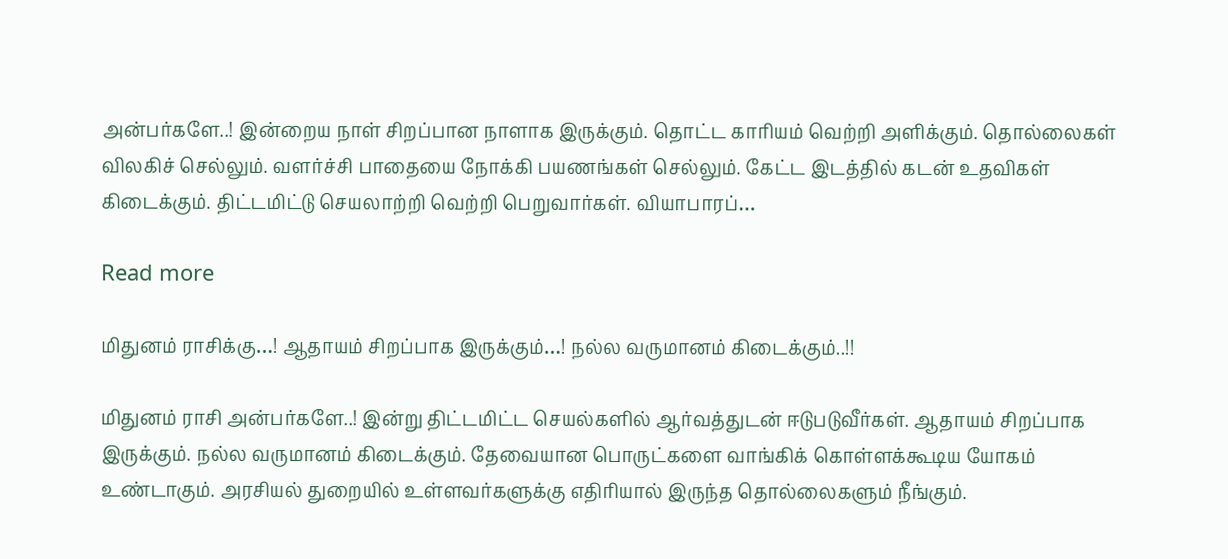அன்பர்களே..! இன்றைய நாள் சிறப்பான நாளாக இருக்கும். தொட்ட காரியம் வெற்றி அளிக்கும். தொல்லைகள் விலகிச் செல்லும். வளர்ச்சி பாதையை நோக்கி பயணங்கள் செல்லும். கேட்ட இடத்தில் கடன் உதவிகள் கிடைக்கும். திட்டமிட்டு செயலாற்றி வெற்றி பெறுவார்கள். வியாபாரப்…

Read more

மிதுனம் ராசிக்கு…! ஆதாயம் சிறப்பாக இருக்கும்…! நல்ல வருமானம் கிடைக்கும்..!!

மிதுனம் ராசி அன்பர்களே..! இன்று திட்டமிட்ட செயல்களில் ஆர்வத்துடன் ஈடுபடுவீர்கள். ஆதாயம் சிறப்பாக இருக்கும். நல்ல வருமானம் கிடைக்கும். தேவையான பொருட்களை வாங்கிக் கொள்ளக்கூடிய யோகம் உண்டாகும். அரசியல் துறையில் உள்ளவர்களுக்கு எதிரியால் இருந்த தொல்லைகளும் நீங்கும்.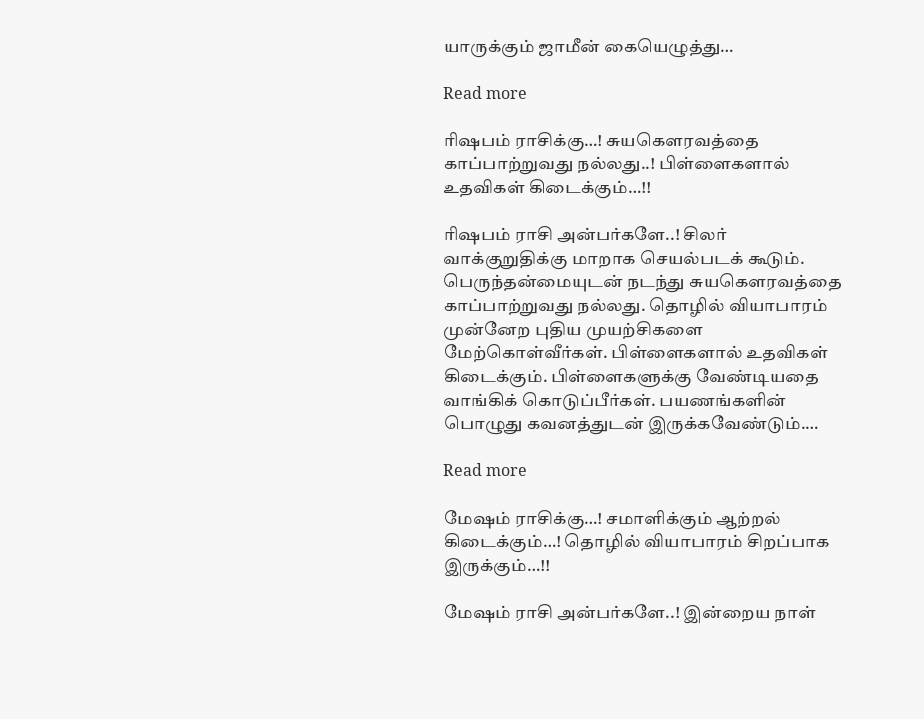யாருக்கும் ஜாமீன் கையெழுத்து…

Read more

ரிஷபம் ராசிக்கு…! சுயகௌரவத்தை காப்பாற்றுவது நல்லது..! பிள்ளைகளால் உதவிகள் கிடைக்கும்…!!

ரிஷபம் ராசி அன்பர்களே..! சிலர் வாக்குறுதிக்கு மாறாக செயல்படக் கூடும். பெருந்தன்மையுடன் நடந்து சுயகௌரவத்தை காப்பாற்றுவது நல்லது. தொழில் வியாபாரம் முன்னேற புதிய முயற்சிகளை மேற்கொள்வீர்கள். பிள்ளைகளால் உதவிகள் கிடைக்கும். பிள்ளைகளுக்கு வேண்டியதை வாங்கிக் கொடுப்பீர்கள். பயணங்களின் பொழுது கவனத்துடன் இருக்கவேண்டும்.…

Read more

மேஷம் ராசிக்கு…! சமாளிக்கும் ஆற்றல் கிடைக்கும்…! தொழில் வியாபாரம் சிறப்பாக இருக்கும்…!!

மேஷம் ராசி அன்பர்களே..! இன்றைய நாள்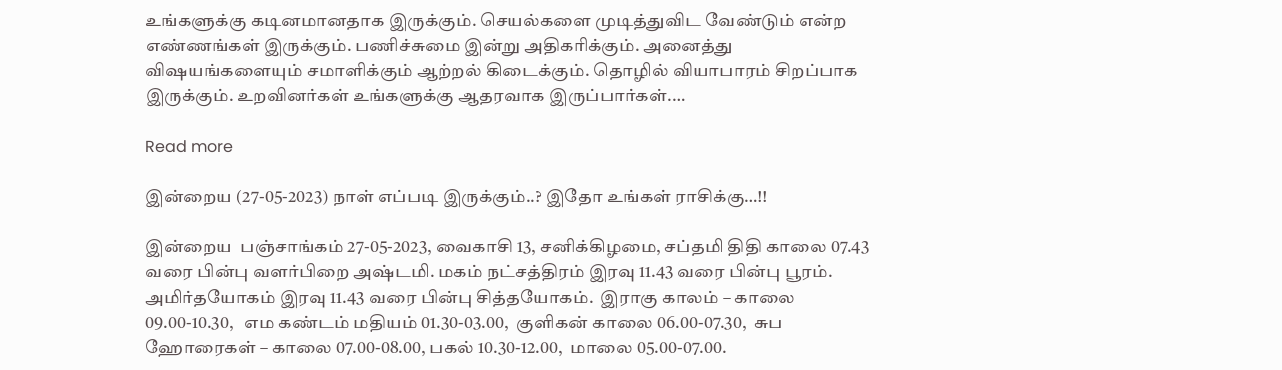உங்களுக்கு கடினமானதாக இருக்கும். செயல்களை முடித்துவிட வேண்டும் என்ற எண்ணங்கள் இருக்கும். பணிச்சுமை இன்று அதிகரிக்கும். அனைத்து விஷயங்களையும் சமாளிக்கும் ஆற்றல் கிடைக்கும். தொழில் வியாபாரம் சிறப்பாக இருக்கும். உறவினர்கள் உங்களுக்கு ஆதரவாக இருப்பார்கள்.…

Read more

இன்றைய (27-05-2023) நாள் எப்படி இருக்கும்..? இதோ உங்கள் ராசிக்கு…!!

இன்றைய  பஞ்சாங்கம் 27-05-2023, வைகாசி 13, சனிக்கிழமை, சப்தமி திதி காலை 07.43 வரை பின்பு வளர்பிறை அஷ்டமி. மகம் நட்சத்திரம் இரவு 11.43 வரை பின்பு பூரம். அமிர்தயோகம் இரவு 11.43 வரை பின்பு சித்தயோகம்.  இராகு காலம் – காலை 09.00-10.30,   எம கண்டம் மதியம் 01.30-03.00,  குளிகன் காலை 06.00-07.30,  சுப ஹோரைகள் – காலை 07.00-08.00, பகல் 10.30-12.00,  மாலை 05.00-07.00.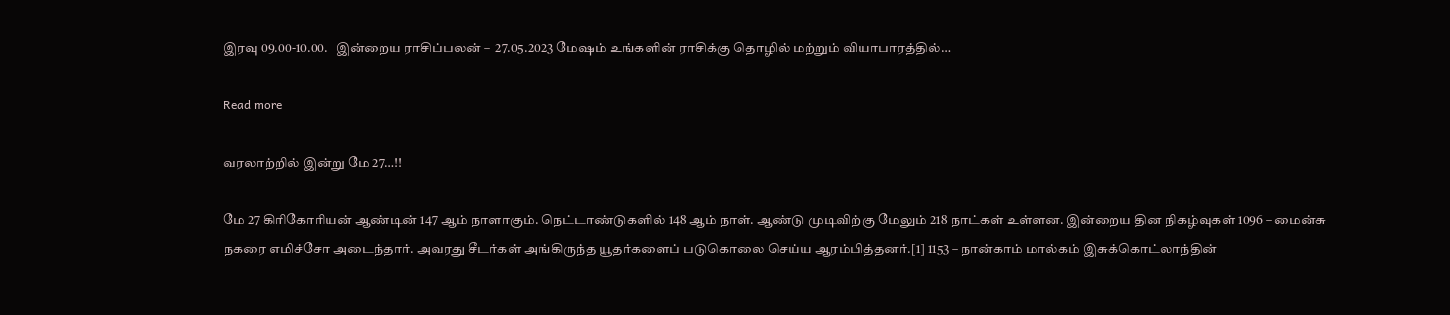இரவு 09.00-10.00.   இன்றைய ராசிப்பலன் –  27.05.2023 மேஷம் உங்களின் ராசிக்கு தொழில் மற்றும் வியாபாரத்தில்…

Read more

வரலாற்றில் இன்று மே 27…!!

மே 27 கிரிகோரியன் ஆண்டின் 147 ஆம் நாளாகும். நெட்டாண்டுகளில் 148 ஆம் நாள். ஆண்டு முடிவிற்கு மேலும் 218 நாட்கள் உள்ளன. இன்றைய தின நிகழ்வுகள் 1096 – மைன்சு நகரை எமிச்சோ அடைந்தார். அவரது சீடர்கள் அங்கிருந்த யூதர்களைப் படுகொலை செய்ய ஆரம்பித்தனர்.[1] 1153 – நான்காம் மால்கம் இசுக்கொட்லாந்தின்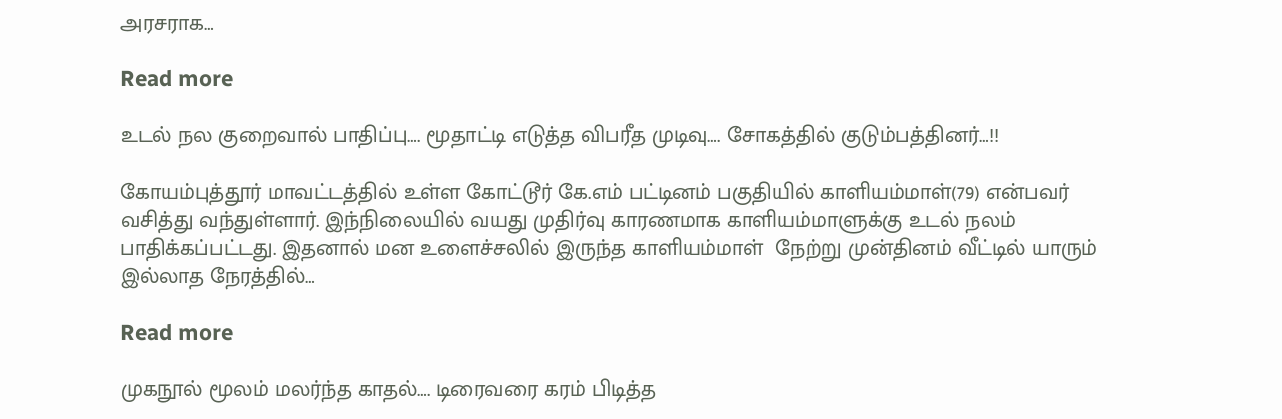அரசராக…

Read more

உடல் நல குறைவால் பாதிப்பு…. மூதாட்டி எடுத்த விபரீத முடிவு…. சோகத்தில் குடும்பத்தினர்…!!

கோயம்புத்தூர் மாவட்டத்தில் உள்ள கோட்டூர் கே.எம் பட்டினம் பகுதியில் காளியம்மாள்(79) என்பவர் வசித்து வந்துள்ளார். இந்நிலையில் வயது முதிர்வு காரணமாக காளியம்மாளுக்கு உடல் நலம் பாதிக்கப்பட்டது. இதனால் மன உளைச்சலில் இருந்த காளியம்மாள்  நேற்று முன்தினம் வீட்டில் யாரும் இல்லாத நேரத்தில்…

Read more

முகநூல் மூலம் மலர்ந்த காதல்…. டிரைவரை கரம் பிடித்த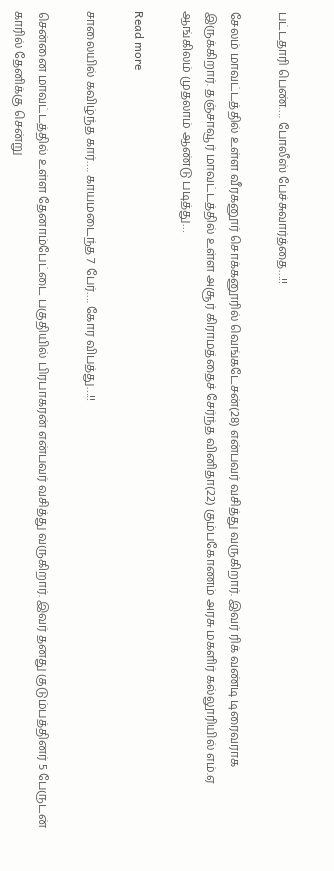பட்டதாரி பெண்…. போலீஸ் பேச்சுவார்த்தை…!!

சேலம் மாவட்டத்தில் உள்ள வீரகனூர் சொக்கனூரில் வெங்கடேசன்(28) என்பவர் வசித்து வருகிறார். இவர் ரிக் வண்டி டிரைவராக இருக்கிறார். தஞ்சாவூர் மாவட்டத்தில் உள்ள அசூர் கிராமத்தைச் சேர்ந்த வினிதா(22) கும்பகோணம் அரசு மகளிர் கல்லூரியில் எம்.ஏ ஆங்கிலம் முதலாம் ஆண்டு படித்து…

Read more

சாலையில் கவிழ்ந்த கார்…. காயமடைந்த 7 பேர்…. கோர விபத்து…!!

சென்னை மாவட்டத்தில் உள்ள தேனாம்பேட்டை பகுதியில் பிரபாகரன் என்பவர் வசித்து வருகிறார். இவர் தனது குடும்பத்தினர் 5 பேருடன் காரில் தேனிக்கு சென்று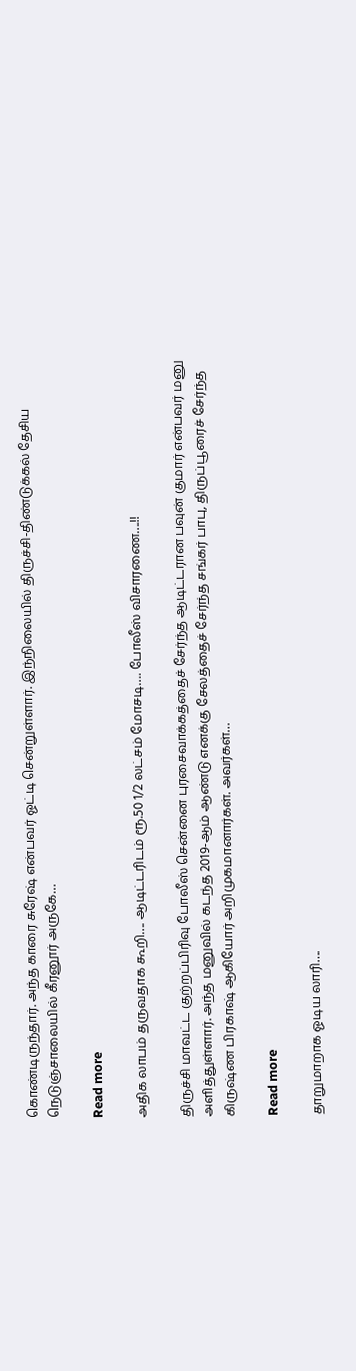கொண்டிருந்தார். அந்த காரை சுரேஷ் என்பவர் ஓட்டி சென்றுள்ளார். இந்நிலையில் திருச்சி-திண்டுக்கல் தேசிய நெடுஞ்சாலையில் கீரனூர் அருகே…

Read more

அதிக லாபம் தருவதாக கூறி…. ஆடிட்டரிடம் ரூ.50 1/2 லட்சம் மோசடி…. போலீஸ் விசாரணை….!!

திருச்சி மாவட்ட குற்றப்பிரிவு போலீஸ் சென்னை புரசைவாக்கத்தைச் சேர்ந்த ஆடிட்டரான பவுன் குமார் என்பவர் மனு அளித்துள்ளார். அந்த மனுவில் கடந்த 2019-ஆம் ஆண்டு எனக்கு சேலத்தைச் சேர்ந்த சங்கர் பாபு, திருப்பூரைச் சேர்ந்த கிருஷ்ண பிரகாஷ் ஆகியோர் அறிமுகமானார்கள். அவர்கள்…

Read more

தாறுமாறாக ஓடிய லாரி….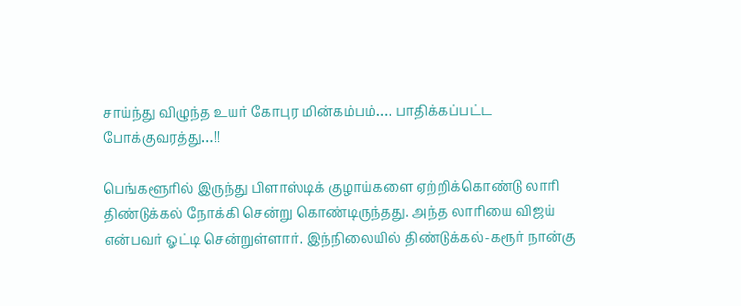சாய்ந்து விழுந்த உயர் கோபுர மின்கம்பம்…. பாதிக்கப்பட்ட போக்குவரத்து…!!

பெங்களூரில் இருந்து பிளாஸ்டிக் குழாய்களை ஏற்றிக்கொண்டு லாரி திண்டுக்கல் நோக்கி சென்று கொண்டிருந்தது. அந்த லாரியை விஜய் என்பவர் ஓட்டி சென்றுள்ளார். இந்நிலையில் திண்டுக்கல்-கரூர் நான்கு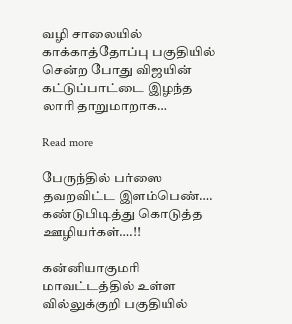வழி சாலையில் காக்காத்தோப்பு பகுதியில் சென்ற போது விஜயின் கட்டுப்பாட்டை இழந்த லாரி தாறுமாறாக…

Read more

பேருந்தில் பர்ஸை தவறவிட்ட இளம்பெண்…. கண்டுபிடித்து கொடுத்த ஊழியர்கள்….!!

கன்னியாகுமரி மாவட்டத்தில் உள்ள வில்லுக்குறி பகுதியில்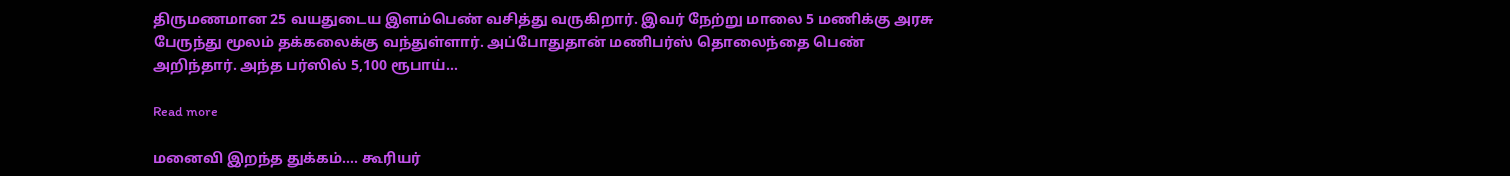திருமணமான 25 வயதுடைய இளம்பெண் வசித்து வருகிறார். இவர் நேற்று மாலை 5 மணிக்கு அரசு பேருந்து மூலம் தக்கலைக்கு வந்துள்ளார். அப்போதுதான் மணிபர்ஸ் தொலைந்தை பெண் அறிந்தார். அந்த பர்ஸில் 5,100 ரூபாய்…

Read more

மனைவி இறந்த துக்கம்…. கூரியர்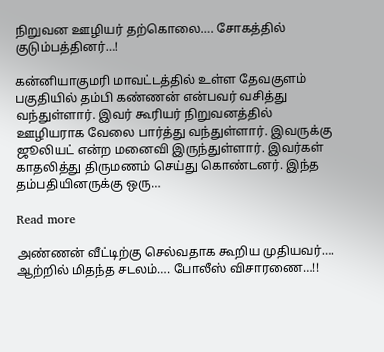நிறுவன ஊழியர் தற்கொலை…. சோகத்தில் குடும்பத்தினர்…!

கன்னியாகுமரி மாவட்டத்தில் உள்ள தேவகுளம் பகுதியில் தம்பி கண்ணன் என்பவர் வசித்து வந்துள்ளார். இவர் கூரியர் நிறுவனத்தில் ஊழியராக வேலை பார்த்து வந்துள்ளார். இவருக்கு ஜூலியட் என்ற மனைவி இருந்துள்ளார். இவர்கள் காதலித்து திருமணம் செய்து கொண்டனர். இந்த தம்பதியினருக்கு ஒரு…

Read more

அண்ணன் வீட்டிற்கு செல்வதாக கூறிய முதியவர்…. ஆற்றில் மிதந்த சடலம்…. போலீஸ் விசாரணை…!!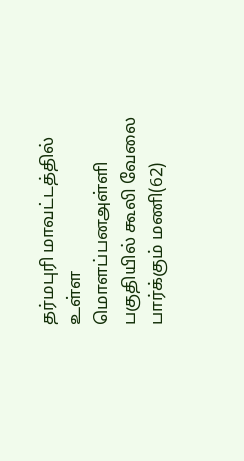தர்மபுரி மாவட்டத்தில் உள்ள மொளப்பனஅள்ளி பகுதியில் கூலி வேலை பார்க்கும் மணி(62)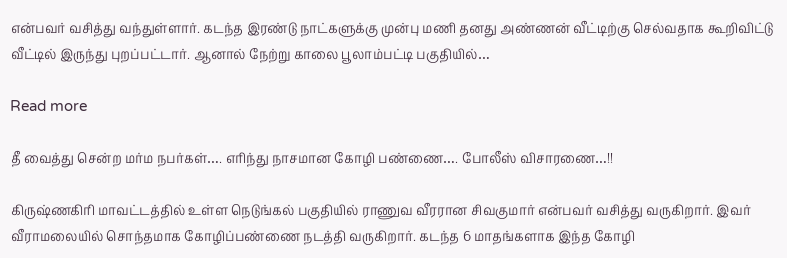என்பவர் வசித்து வந்துள்ளார். கடந்த இரண்டு நாட்களுக்கு முன்பு மணி தனது அண்ணன் வீட்டிற்கு செல்வதாக கூறிவிட்டு வீட்டில் இருந்து புறப்பட்டார். ஆனால் நேற்று காலை பூலாம்பட்டி பகுதியில்…

Read more

தீ வைத்து சென்ற மர்ம நபர்கள்…. எரிந்து நாசமான கோழி பண்ணை…. போலீஸ் விசாரணை…!!

கிருஷ்ணகிரி மாவட்டத்தில் உள்ள நெடுங்கல் பகுதியில் ராணுவ வீரரான சிவகுமார் என்பவர் வசித்து வருகிறார். இவர் வீராமலையில் சொந்தமாக கோழிப்பண்ணை நடத்தி வருகிறார். கடந்த 6 மாதங்களாக இந்த கோழி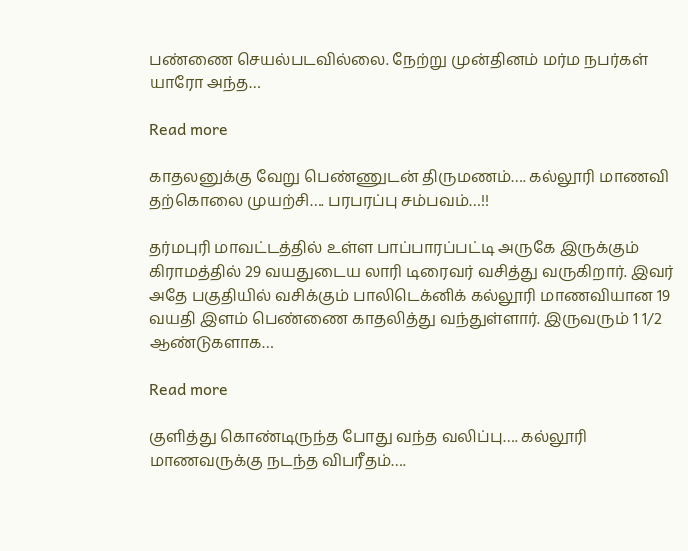பண்ணை செயல்படவில்லை. நேற்று முன்தினம் மர்ம நபர்கள் யாரோ அந்த…

Read more

காதலனுக்கு வேறு பெண்ணுடன் திருமணம்…. கல்லூரி மாணவி தற்கொலை முயற்சி…. பரபரப்பு சம்பவம்…!!

தர்மபுரி மாவட்டத்தில் உள்ள பாப்பாரப்பட்டி அருகே இருக்கும் கிராமத்தில் 29 வயதுடைய லாரி டிரைவர் வசித்து வருகிறார். இவர் அதே பகுதியில் வசிக்கும் பாலிடெக்னிக் கல்லூரி மாணவியான 19 வயதி இளம் பெண்ணை காதலித்து வந்துள்ளார். இருவரும் 1 1/2 ஆண்டுகளாக…

Read more

குளித்து கொண்டிருந்த போது வந்த வலிப்பு…. கல்லூரி மாணவருக்கு நடந்த விபரீதம்….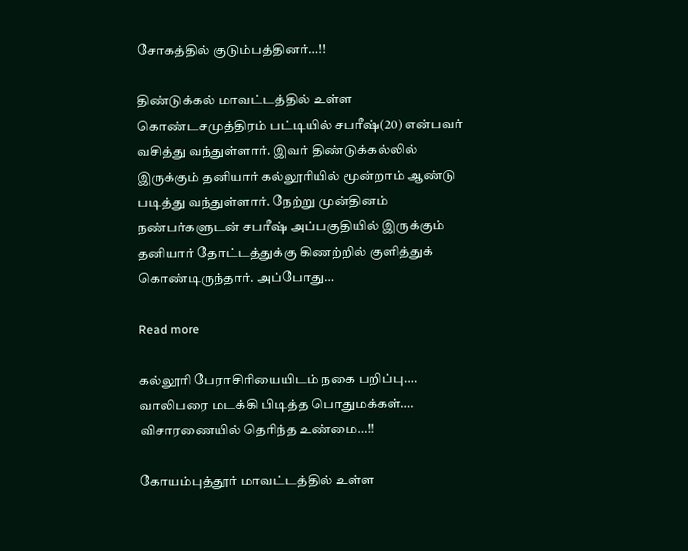சோகத்தில் குடும்பத்தினர்…!!

திண்டுக்கல் மாவட்டத்தில் உள்ள கொண்டசமுத்திரம் பட்டியில் சபரீஷ்(20) என்பவர் வசித்து வந்துள்ளார். இவர் திண்டுக்கல்லில் இருக்கும் தனியார் கல்லூரியில் மூன்றாம் ஆண்டு படித்து வந்துள்ளார். நேற்று முன்தினம் நண்பர்களுடன் சபரீஷ் அப்பகுதியில் இருக்கும் தனியார் தோட்டத்துக்கு கிணற்றில் குளித்துக் கொண்டிருந்தார். அப்போது…

Read more

கல்லூரி பேராசிரியையிடம் நகை பறிப்பு…. வாலிபரை மடக்கி பிடித்த பொதுமக்கள்…. விசாரணையில் தெரிந்த உண்மை…!!

கோயம்புத்தூர் மாவட்டத்தில் உள்ள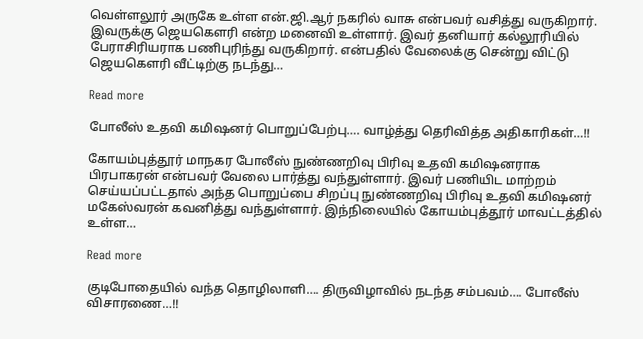வெள்ளலூர் அருகே உள்ள என்.ஜி.ஆர் நகரில் வாசு என்பவர் வசித்து வருகிறார். இவருக்கு ஜெயகௌரி என்ற மனைவி உள்ளார். இவர் தனியார் கல்லூரியில் பேராசிரியராக பணிபுரிந்து வருகிறார். என்பதில் வேலைக்கு சென்று விட்டு ஜெயகௌரி வீட்டிற்கு நடந்து…

Read more

போலீஸ் உதவி கமிஷனர் பொறுப்பேற்பு…. வாழ்த்து தெரிவித்த அதிகாரிகள்…!!

கோயம்புத்தூர் மாநகர போலீஸ் நுண்ணறிவு பிரிவு உதவி கமிஷனராக பிரபாகரன் என்பவர் வேலை பார்த்து வந்துள்ளார். இவர் பணியிட மாற்றம் செய்யப்பட்டதால் அந்த பொறுப்பை சிறப்பு நுண்ணறிவு பிரிவு உதவி கமிஷனர் மகேஸ்வரன் கவனித்து வந்துள்ளார். இந்நிலையில் கோயம்புத்தூர் மாவட்டத்தில் உள்ள…

Read more

குடிபோதையில் வந்த தொழிலாளி…. திருவிழாவில் நடந்த சம்பவம்…. போலீஸ் விசாரணை…!!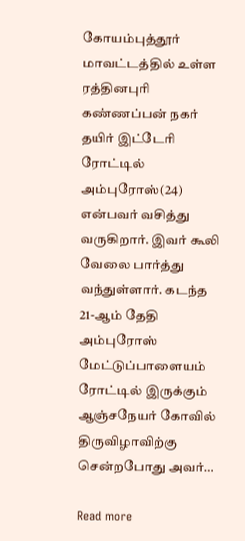கோயம்புத்தூர் மாவட்டத்தில் உள்ள ரத்தினபுரி கண்ணப்பன் நகர் தயிர் இட்டேரி ரோட்டில் அம்புரோஸ்(24) என்பவர் வசித்து வருகிறார். இவர் கூலி வேலை பார்த்து வந்துள்ளார். கடந்த 21-ஆம் தேதி அம்புரோஸ் மேட்டுப்பாளையம் ரோட்டில் இருக்கும் ஆஞ்சநேயர் கோவில் திருவிழாவிற்கு சென்றபோது அவர்…

Read more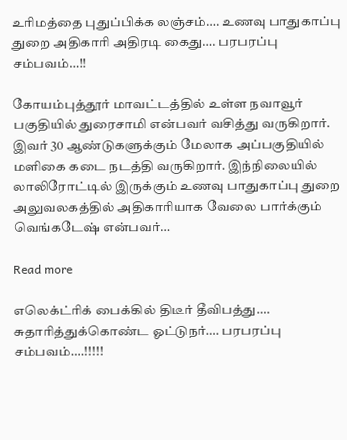உரிமத்தை புதுப்பிக்க லஞ்சம்…. உணவு பாதுகாப்பு துறை அதிகாரி அதிரடி கைது…. பரபரப்பு சம்பவம்…!!

கோயம்புத்தூர் மாவட்டத்தில் உள்ள நவாவூர் பகுதியில் துரைசாமி என்பவர் வசித்து வருகிறார். இவர் 30 ஆண்டுகளுக்கும் மேலாக அப்பகுதியில் மளிகை கடை நடத்தி வருகிறார். இந்நிலையில் லாலிரோட்டில் இருக்கும் உணவு பாதுகாப்பு துறை அலுவலகத்தில் அதிகாரியாக வேலை பார்க்கும் வெங்கடேஷ் என்பவர்…

Read more

எலெக்ட்ரிக் பைக்கில் திடீர் தீவிபத்து…. சுதாரித்துக்கொண்ட ஓட்டுநர்…. பரபரப்பு சம்பவம்….!!!!!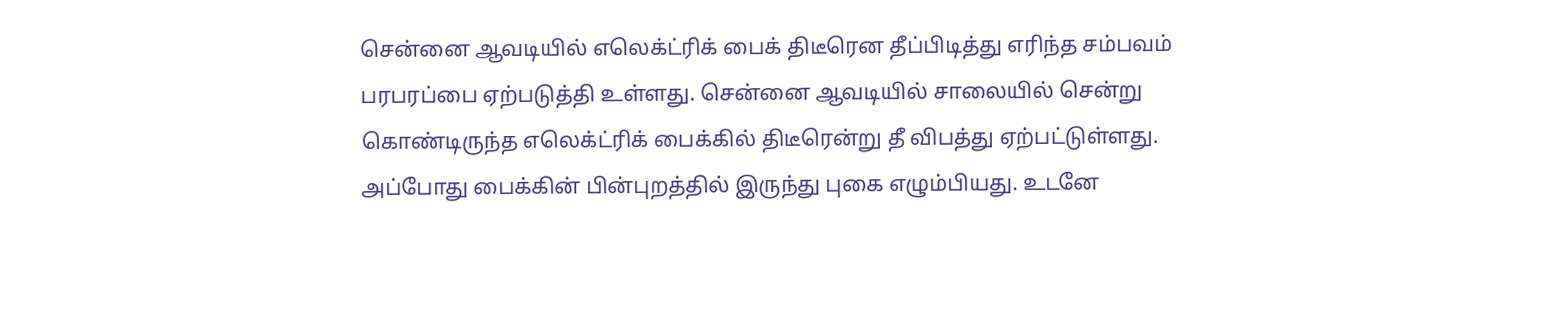சென்னை ஆவடியில் எலெக்ட்ரிக் பைக் திடீரென தீப்பிடித்து எரிந்த சம்பவம் பரபரப்பை ஏற்படுத்தி உள்ளது. சென்னை ஆவடியில் சாலையில் சென்று கொண்டிருந்த எலெக்ட்ரிக் பைக்கில் திடீரென்று தீ விபத்து ஏற்பட்டுள்ளது. அப்போது பைக்கின் பின்புறத்தில் இருந்து புகை எழும்பியது. உடனே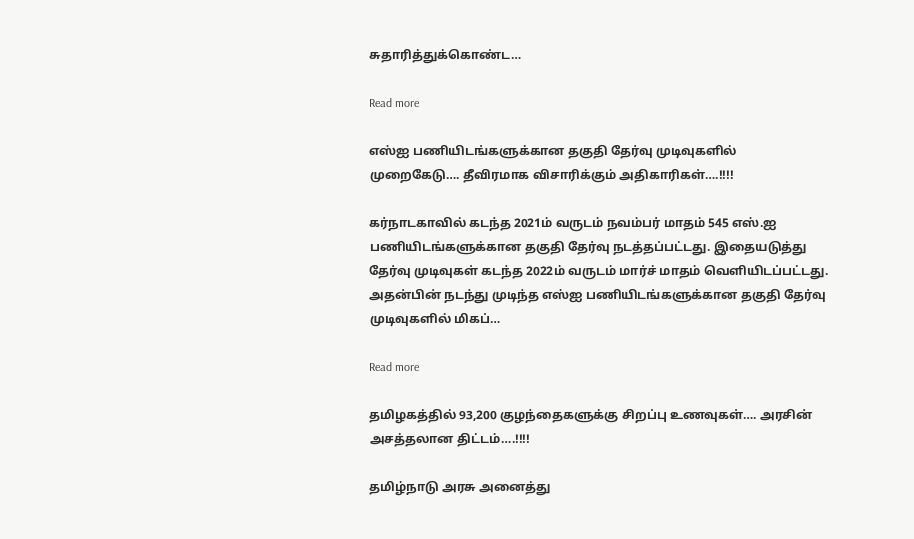சுதாரித்துக்கொண்ட…

Read more

எஸ்ஐ பணியிடங்களுக்கான தகுதி தேர்வு முடிவுகளில் முறைகேடு…. தீவிரமாக விசாரிக்கும் அதிகாரிகள்….!!!!

கர்நாடகாவில் கடந்த 2021ம் வருடம் நவம்பர் மாதம் 545 எஸ்.ஐ பணியிடங்களுக்கான தகுதி தேர்வு நடத்தப்பட்டது. இதையடுத்து தேர்வு முடிவுகள் கடந்த 2022ம் வருடம் மார்ச் மாதம் வெளியிடப்பட்டது. அதன்பின் நடந்து முடிந்த எஸ்ஐ பணியிடங்களுக்கான தகுதி தேர்வு முடிவுகளில் மிகப்…

Read more

தமிழகத்தில் 93,200 குழந்தைகளுக்கு சிறப்பு உணவுகள்…. அரசின் அசத்தலான திட்டம்….!!!!

தமிழ்நாடு அரசு அனைத்து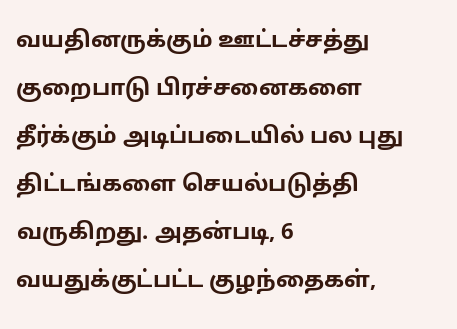வயதினருக்கும் ஊட்டச்சத்து குறைபாடு பிரச்சனைகளை தீர்க்கும் அடிப்படையில் பல புது திட்டங்களை செயல்படுத்தி வருகிறது. அதன்படி, 6 வயதுக்குட்பட்ட குழந்தைகள்,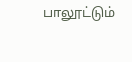பாலூட்டும்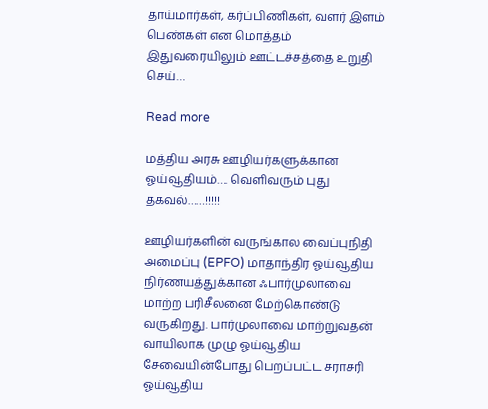தாய்மார்கள், கர்ப்பிணிகள், வளர் இளம் பெண்கள் என மொத்தம் இதுவரையிலும் ஊட்டச்சத்தை உறுதி செய்…

Read more

மத்திய அரசு ஊழியர்களுக்கான ஓய்வூதியம்…. வெளிவரும் புது தகவல்……!!!!!

ஊழியர்களின் வருங்கால வைப்புநிதி அமைப்பு (EPFO) மாதாந்திர ஓய்வூதிய நிர்ணயத்துக்கான ஃபார்முலாவை மாற்ற பரிசீலனை மேற்கொண்டு வருகிறது. பார்முலாவை மாற்றுவதன் வாயிலாக முழு ஓய்வூதிய சேவையின்போது பெறப்பட்ட சராசரி ஓய்வூதிய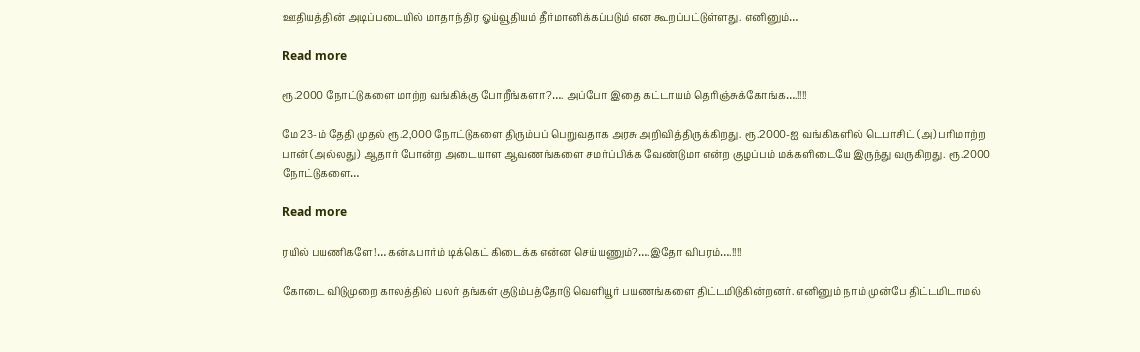ஊதியத்தின் அடிப்படையில் மாதாந்திர ஓய்வூதியம் தீர்மானிக்கப்படும் என கூறப்பட்டுள்ளது. எனினும்…

Read more

ரூ.2000 நோட்டுகளை மாற்ற வங்கிக்கு போறீங்களா?…. அப்போ இதை கட்டாயம் தெரிஞ்சுக்கோங்க….!!!!

மே 23-ம் தேதி முதல் ரூ.2,000 நோட்டுகளை திரும்பப் பெறுவதாக அரசு அறிவித்திருக்கிறது. ரூ.2000-ஐ வங்கிகளில் டெபாசிட் (அ) பரிமாற்ற பான் (அல்லது) ஆதார் போன்ற அடையாள ஆவணங்களை சமர்ப்பிக்க வேண்டுமா என்ற குழப்பம் மக்களிடையே இருந்து வருகிறது. ரூ.2000 நோட்டுகளை…

Read more

ரயில் பயணிகளே!… கன்ஃபார்ம் டிக்கெட் கிடைக்க என்ன செய்யணும்?….இதோ விபரம்….!!!!

கோடை விடுமுறை காலத்தில் பலர் தங்கள் குடும்பத்தோடு வெளியூர் பயணங்களை திட்டமிடுகின்றனர். எனினும் நாம் முன்பே திட்டமிடாமல்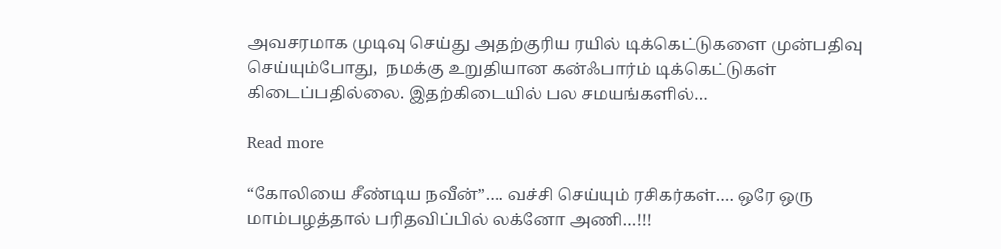அவசரமாக முடிவு செய்து அதற்குரிய ரயில் டிக்கெட்டுகளை முன்பதிவு செய்யும்போது,  நமக்கு உறுதியான கன்ஃபார்ம் டிக்கெட்டுகள் கிடைப்பதில்லை. இதற்கிடையில் பல சமயங்களில்…

Read more

“கோலியை சீண்டிய நவீன்”…. வச்சி செய்யும் ரசிகர்கள்…. ஒரே ஒரு மாம்பழத்தால் பரிதவிப்பில் லக்னோ அணி…!!!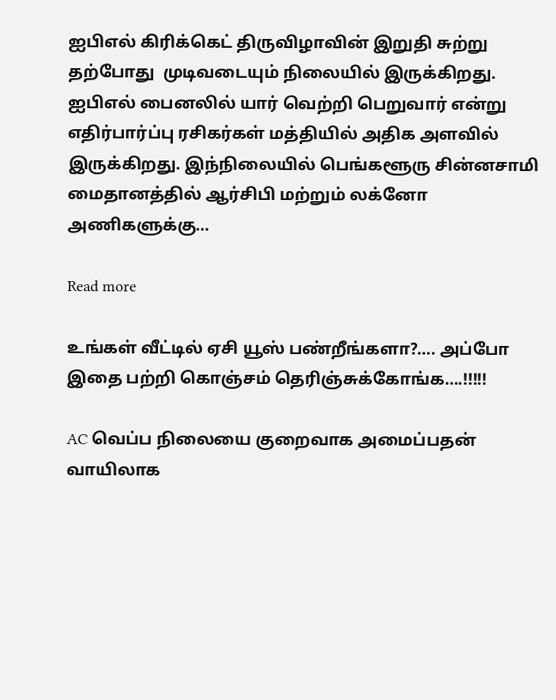ஐபிஎல் கிரிக்கெட் திருவிழாவின் இறுதி சுற்று தற்போது ‌ முடிவடையும் நிலையில் இருக்கிறது. ஐபிஎல் பைனலில் யார் வெற்றி பெறுவார் என்று எதிர்பார்ப்பு ரசிகர்கள் மத்தியில் அதிக அளவில் இருக்கிறது. இந்நிலையில் பெங்களூரு சின்னசாமி மைதானத்தில் ஆர்சிபி மற்றும் லக்னோ அணிகளுக்கு…

Read more

உங்கள் வீட்டில் ஏசி யூஸ் பண்றீங்களா?…. அப்போ இதை பற்றி கொஞ்சம் தெரிஞ்சுக்கோங்க….!!!!!

AC வெப்ப நிலையை குறைவாக அமைப்பதன் வாயிலாக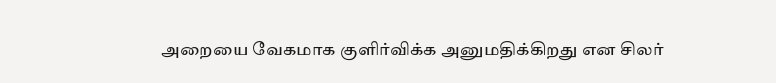அறையை வேகமாக குளிர்விக்க அனுமதிக்கிறது என சிலர்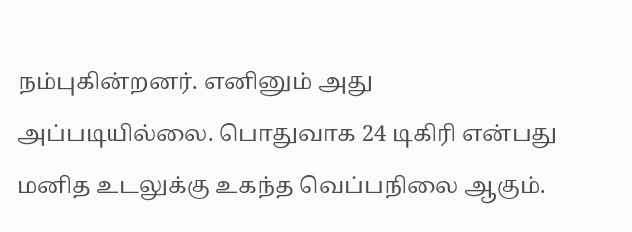நம்புகின்றனர். எனினும் அது அப்படியில்லை. பொதுவாக 24 டிகிரி என்பது மனித உடலுக்கு உகந்த வெப்பநிலை ஆகும்.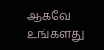ஆகவே உங்களது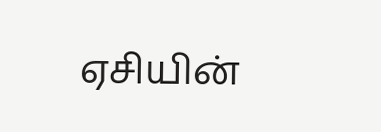ஏசியின்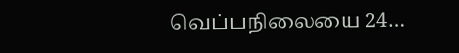வெப்பநிலையை 24…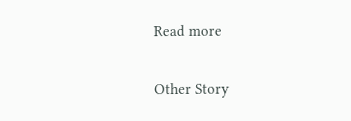Read more

Other Story